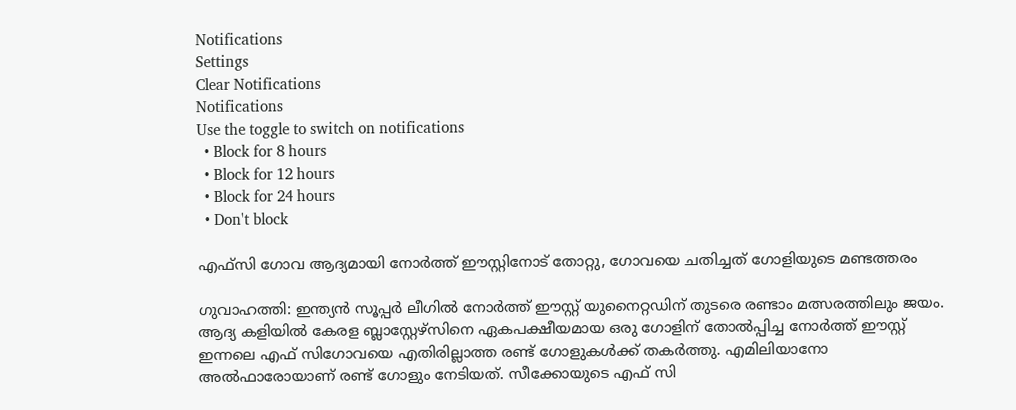Notifications
Settings
Clear Notifications
Notifications
Use the toggle to switch on notifications
  • Block for 8 hours
  • Block for 12 hours
  • Block for 24 hours
  • Don't block

എഫ്സി ഗോവ ആദ്യമായി നോര്‍ത്ത് ഈസ്റ്റിനോട് തോറ്റു, ഗോവയെ ചതിച്ചത് ഗോളിയുടെ മണ്ടത്തരം

ഗുവാഹത്തി: ഇന്ത്യന്‍ സൂപ്പര്‍ ലീഗില്‍ നോര്‍ത്ത് ഈസ്റ്റ് യുനൈറ്റഡിന് തുടരെ രണ്ടാം മത്സരത്തിലും ജയം. ആദ്യ കളിയില്‍ കേരള ബ്ലാസ്റ്റേഴ്‌സിനെ ഏകപക്ഷീയമായ ഒരു ഗോളിന് തോല്‍പ്പിച്ച നോര്‍ത്ത് ഈസ്റ്റ് ഇന്നലെ എഫ് സിഗോവയെ എതിരില്ലാത്ത രണ്ട് ഗോളുകള്‍ക്ക് തകര്‍ത്തു. എമിലിയാനോ അല്‍ഫാരോയാണ് രണ്ട് ഗോളും നേടിയത്. സീക്കോയുടെ എഫ് സി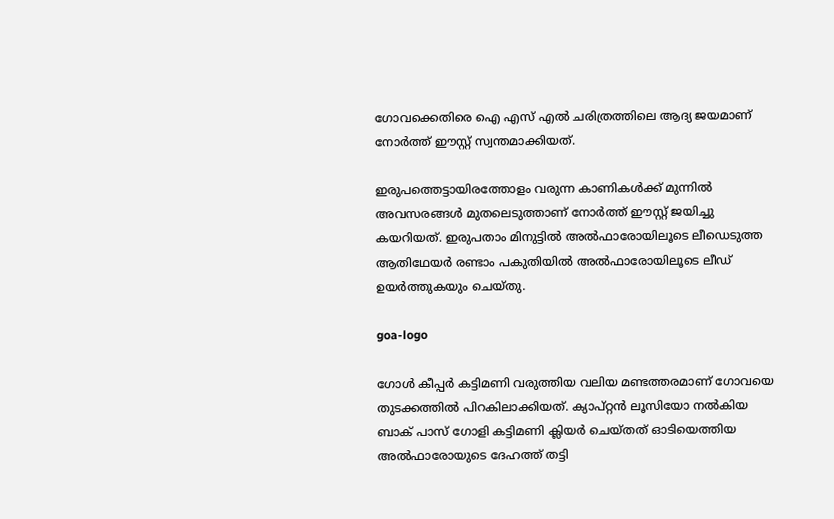ഗോവക്കെതിരെ ഐ എസ് എല്‍ ചരിത്രത്തിലെ ആദ്യ ജയമാണ് നോര്‍ത്ത് ഈസ്റ്റ് സ്വന്തമാക്കിയത്.

ഇരുപത്തെട്ടായിരത്തോളം വരുന്ന കാണികള്‍ക്ക് മുന്നില്‍ അവസരങ്ങള്‍ മുതലെടുത്താണ് നോര്‍ത്ത് ഈസ്റ്റ് ജയിച്ചു കയറിയത്. ഇരുപതാം മിനുട്ടില്‍ അല്‍ഫാരോയിലൂടെ ലീഡെടുത്ത ആതിഥേയര്‍ രണ്ടാം പകുതിയില്‍ അല്‍ഫാരോയിലൂടെ ലീഡ് ഉയര്‍ത്തുകയും ചെയ്തു.

goa-logo

ഗോള്‍ കീപ്പര്‍ കട്ടിമണി വരുത്തിയ വലിയ മണ്ടത്തരമാണ് ഗോവയെ തുടക്കത്തില്‍ പിറകിലാക്കിയത്. ക്യാപ്റ്റന്‍ ലൂസിയോ നല്‍കിയ ബാക് പാസ് ഗോളി കട്ടിമണി ക്ലിയര്‍ ചെയ്തത് ഓടിയെത്തിയ അല്‍ഫാരോയുടെ ദേഹത്ത് തട്ടി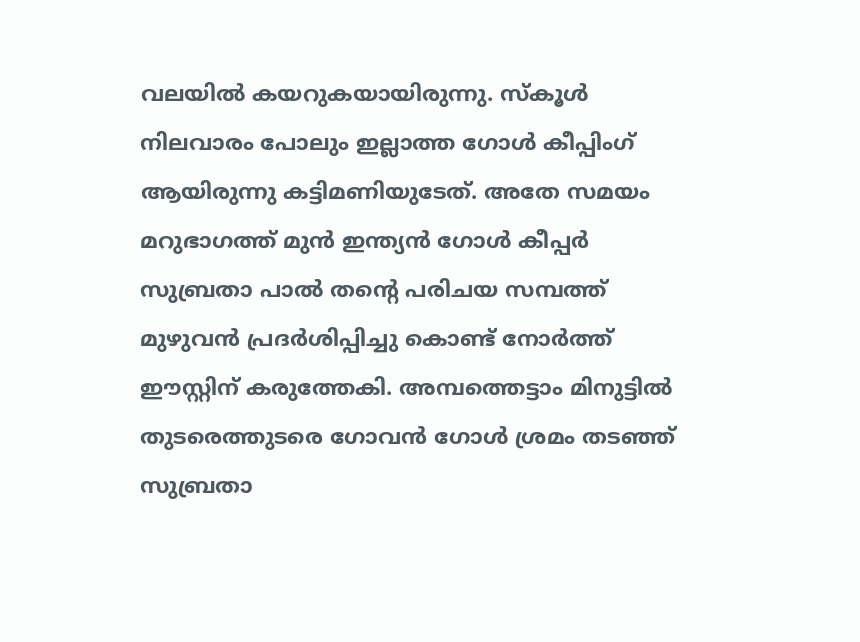വലയില്‍ കയറുകയായിരുന്നു. സ്‌കൂള്‍ നിലവാരം പോലും ഇല്ലാത്ത ഗോള്‍ കീപ്പിംഗ് ആയിരുന്നു കട്ടിമണിയുടേത്. അതേ സമയം മറുഭാഗത്ത് മുന്‍ ഇന്ത്യന്‍ ഗോള്‍ കീപ്പര്‍ സുബ്രതാ പാല്‍ തന്റെ പരിചയ സമ്പത്ത് മുഴുവന്‍ പ്രദര്‍ശിപ്പിച്ചു കൊണ്ട് നോര്‍ത്ത് ഈസ്റ്റിന് കരുത്തേകി. അമ്പത്തെട്ടാം മിനുട്ടില്‍ തുടരെത്തുടരെ ഗോവന്‍ ഗോള്‍ ശ്രമം തടഞ്ഞ് സുബ്രതാ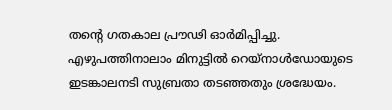തന്റെ ഗതകാല പ്രൗഢി ഓര്‍മിപ്പിച്ചു. എഴുപത്തിനാലാം മിനുട്ടില്‍ റെയ്‌നാള്‍ഡോയുടെ ഇടങ്കാലനടി സുബ്രതാ തടഞ്ഞതും ശ്രദ്ധേയം.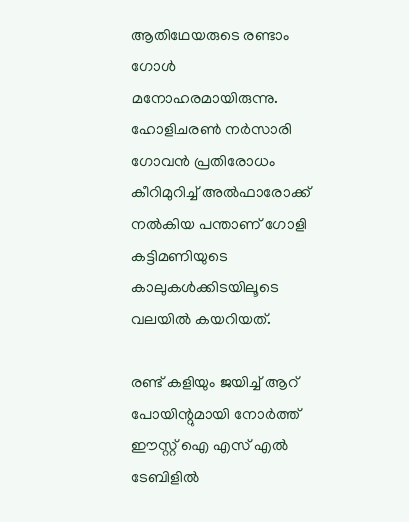ആതിഥേയരുടെ രണ്ടാം ഗോള്‍ മനോഹരമായിരുന്നു. ഹോളിചരണ്‍ നര്‍സാരി ഗോവന്‍ പ്രതിരോധം കീറിമുറിച്ച് അല്‍ഫാരോക്ക് നല്‍കിയ പന്താണ് ഗോളി കട്ടിമണിയുടെ കാലുകള്‍ക്കിടയിലൂടെ വലയില്‍ കയറിയത്.

രണ്ട് കളിയും ജയിച്ച് ആറ് പോയിന്റുമായി നോര്‍ത്ത് ഈസ്റ്റ് ഐ എസ് എല്‍ ടേബിളില്‍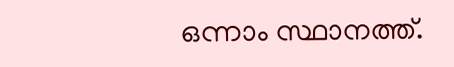ഒന്നാം സ്ഥാനത്ത്.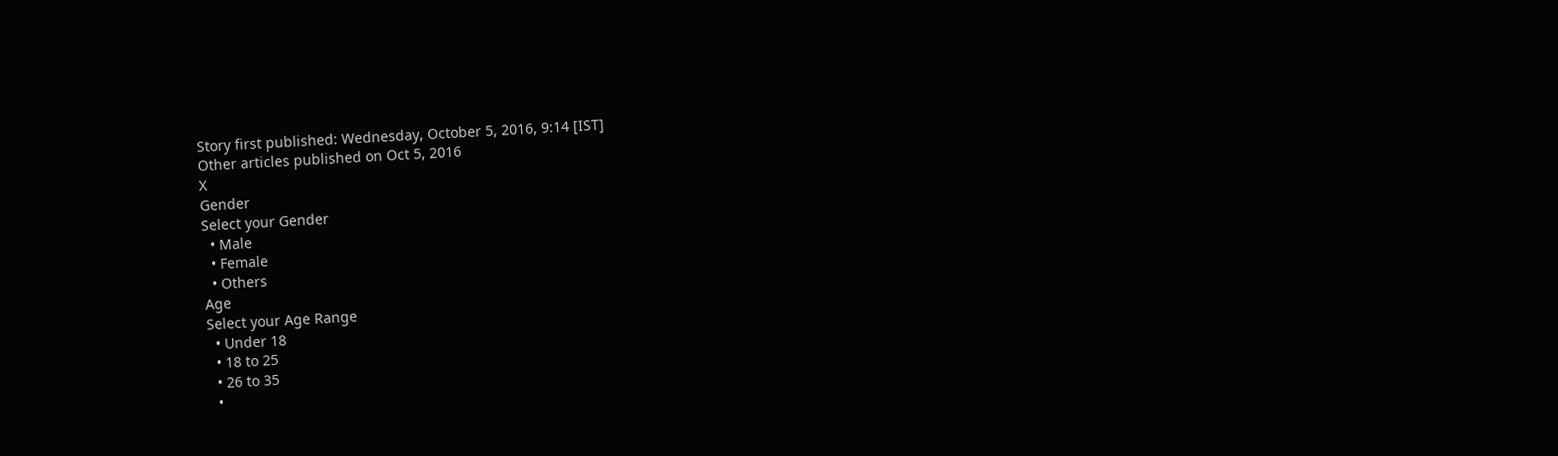Story first published: Wednesday, October 5, 2016, 9:14 [IST]
Other articles published on Oct 5, 2016
X
Gender
Select your Gender
  • Male
  • Female
  • Others
Age
Select your Age Range
  • Under 18
  • 18 to 25
  • 26 to 35
  •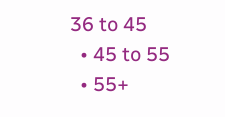36 to 45
  • 45 to 55
  • 55+